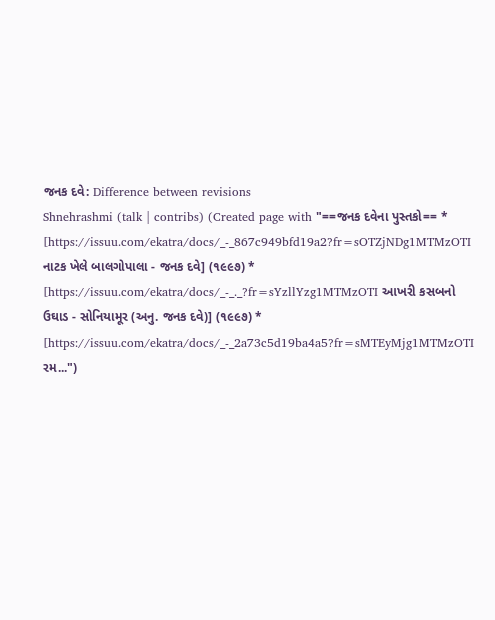જનક દવે: Difference between revisions
Shnehrashmi (talk | contribs) (Created page with "==જનક દવેના પુસ્તકો== * [https://issuu.com/ekatra/docs/_-_867c949bfd19a2?fr=sOTZjNDg1MTMzOTI નાટક ખેલે બાલગોપાલા - જનક દવે] (૧૯૯૭) * [https://issuu.com/ekatra/docs/_-_._?fr=sYzllYzg1MTMzOTI આખરી કસબનો ઉઘાડ - સોનિયામૂર (અનુ. જનક દવે)] (૧૯૯૭) * [https://issuu.com/ekatra/docs/_-_2a73c5d19ba4a5?fr=sMTEyMjg1MTMzOTI રમ...")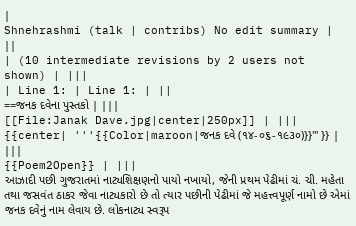|
Shnehrashmi (talk | contribs) No edit summary |
||
| (10 intermediate revisions by 2 users not shown) | |||
| Line 1: | Line 1: | ||
==જનક દવેના પુસ્તકો | |||
[[File:Janak Dave.jpg|center|250px]] | |||
{{center| '''{{Color|maroon|જનક દવે (૧૪-૦૬-૧૯૩૦)}}''' }} | |||
{{Poem2Open}} | |||
આઝાદી પછી ગુજરાતમાં નાટ્યશિક્ષણનો પાયો નખાયો, જેની પ્રથમ પેઢીમાં ચં. ચી. મહેતા તથા જસવંત ઠાકર જેવા નાટ્યકારો છે તો ત્યાર પછીની પેઢીમાં જે મહત્ત્વપૂર્ણ નામો છે એમાં જનક દવેનું નામ લેવાય છે. લોકનાટ્ય સ્વરૂપ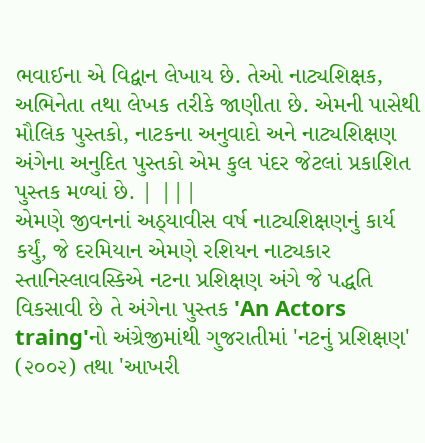ભવાઈના એ વિદ્વાન લેખાય છે. તેઓ નાટ્યશિક્ષક, અભિનેતા તથા લેખક તરીકે જાણીતા છે. એમની પાસેથી મૌલિક પુસ્તકો, નાટકના અનુવાદો અને નાટ્યશિક્ષણ અંગેના અનુદિત પુસ્તકો એમ કુલ પંદર જેટલાં પ્રકાશિત પુસ્તક મળ્યાં છે. | |||
એમણે જીવનનાં અઠ્યાવીસ વર્ષ નાટ્યશિક્ષણનું કાર્ય કર્યું, જે દરમિયાન એમણે રશિયન નાટ્યકાર સ્તાનિસ્લાવસ્કિએ નટના પ્રશિક્ષણ અંગે જે પદ્ધતિ વિકસાવી છે તે અંગેના પુસ્તક 'An Actors traing'નો અંગ્રેજીમાંથી ગુજરાતીમાં 'નટનું પ્રશિક્ષણ' (૨૦૦૨) તથા 'આખરી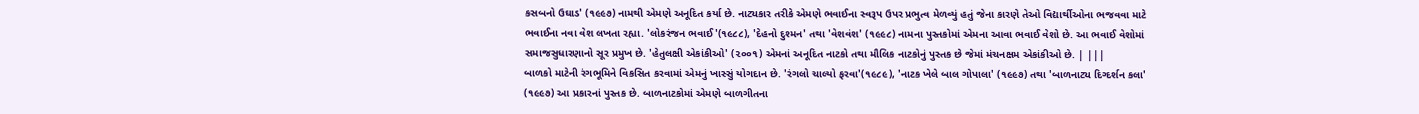કસબનો ઉઘાડ' (૧૯૯૭) નામથી એમણે અનૂદિત કર્યા છે. નાટ્યકાર તરીકે એમણે ભવાઈના સ્વરૂપ ઉપર પ્રભુત્વ મેળવ્યું હતું જેના કારણે તેઓ વિદ્યાર્થીઓના ભજવવા માટે ભવાઈના નવા વેશ લખતા રહ્યા. 'લોકરંજન ભવાઈ'(૧૯૮૮), 'દેહનો દુશ્મન' તથા 'વેશવંશ' (૧૯૯૮) નામના પુસ્તકોમાં એમના આવા ભવાઈ વેશો છે. આ ભવાઈ વેશોમાં સમાજસુધારણાનો સૂર પ્રમુખ છે. 'હેતુલક્ષી એકાંકીઓ' (૨૦૦૧) એમનાં અનૂદિત નાટકો તથા મૌલિક નાટકોનું પુસ્તક છે જેમાં મંચનક્ષમ એકાંકીઓ છે. | |||
બાળકો માટેની રંગભૂમિને વિકસિત કરવામાં એમનું ખાસ્સું યોગદાન છે. 'રંગલો ચાલ્યો ફરવા'(૧૯૮૯), 'નાટક ખેલે બાલ ગોપાલા' (૧૯૯૭) તથા 'બાળનાટ્ય દિગ્દર્શન કલા' (૧૯૯૭) આ પ્રકારનાં પુસ્તક છે. બાળનાટકોમાં એમણે બાળગીતના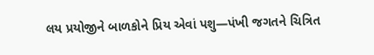લય પ્રયોજીને બાળકોને પ્રિય એવાં પશુ—પંખી જગતને ચિત્રિત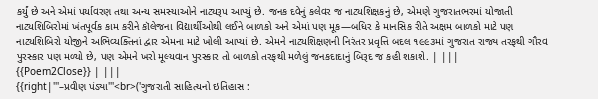કર્યું છે અને એમાં પર્યાવરણ તથા અન્ય સમસ્યાઓને નાટ્યરૂપ આપ્યું છે. જનક દવેનું કલેવર જ નાટ્યશિક્ષકનું છે, એમણે ગુજરાતભરમાં યોજાતી નાટ્યશિબિરોમાં ખંતપૂર્વક કામ કરીને કૉલેજના વિદ્યાર્થીઓથી લઈને બાળકો અને એમાં પણ મૂક—બધિર કે માનસિક રીતે અક્ષમ બાળકો માટે પણ નાટ્યશિબિરો યોજીને અભિવ્યક્તિનાં દ્વાર એમના માટે ખોલી આપ્યાં છે. એમને નાટ્યશિક્ષણની નિરંતર પ્રવૃત્તિ બદલ ૧૯૯૩માં ગુજરાત રાજ્ય તરફથી ગૌરવ પુરસ્કાર પણ મળ્યો છે, પણ એમને ખરો મૂલ્યવાન પુરસ્કાર તો બાળકો તરફથી મળેલું જનકદાદાનું બિરૂદ જ કહી શકાશે. | |||
{{Poem2Close}} | |||
{{right|'''–પ્રવીણ પંડ્યા'''<br>('ગુજરાતી સાહિત્યનો ઇતિહાસ :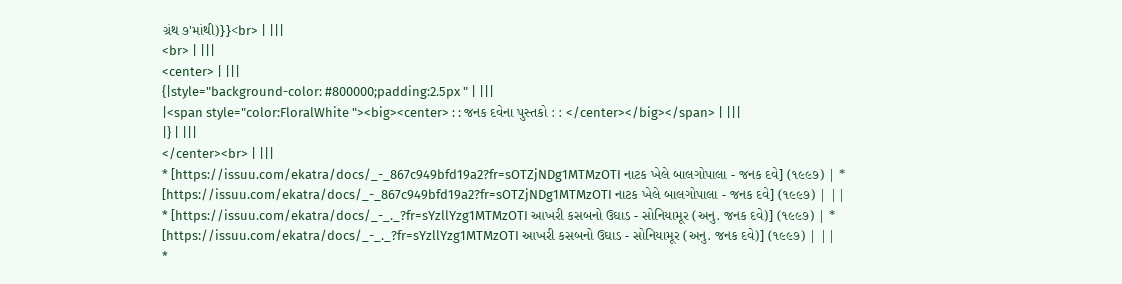ગ્રંથ ૭'માંથી)}}<br> | |||
<br> | |||
<center> | |||
{|style="background-color: #800000;padding:2.5px " | |||
|<span style="color:FloralWhite "><big><center> : : જનક દવેના પુસ્તકો : : </center></big></span> | |||
|} | |||
</center><br> | |||
* [https://issuu.com/ekatra/docs/_-_867c949bfd19a2?fr=sOTZjNDg1MTMzOTI નાટક ખેલે બાલગોપાલા - જનક દવે] (૧૯૯૭) | * [https://issuu.com/ekatra/docs/_-_867c949bfd19a2?fr=sOTZjNDg1MTMzOTI નાટક ખેલે બાલગોપાલા - જનક દવે] (૧૯૯૭) | ||
* [https://issuu.com/ekatra/docs/_-_._?fr=sYzllYzg1MTMzOTI આખરી કસબનો ઉઘાડ - સોનિયામૂર (અનુ. જનક દવે)] (૧૯૯૭) | * [https://issuu.com/ekatra/docs/_-_._?fr=sYzllYzg1MTMzOTI આખરી કસબનો ઉઘાડ - સોનિયામૂર (અનુ. જનક દવે)] (૧૯૯૭) | ||
*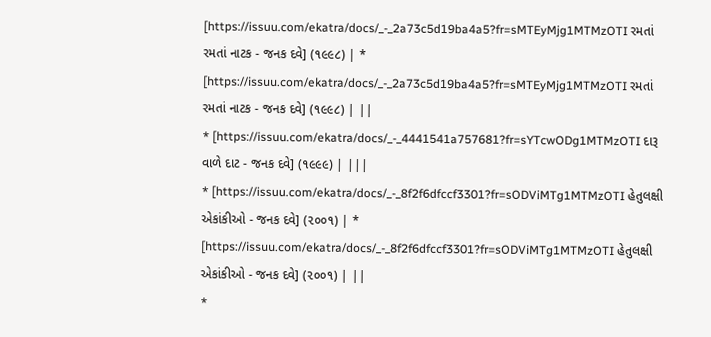[https://issuu.com/ekatra/docs/_-_2a73c5d19ba4a5?fr=sMTEyMjg1MTMzOTI રમતાં રમતાં નાટક - જનક દવે] (૧૯૯૮) | * [https://issuu.com/ekatra/docs/_-_2a73c5d19ba4a5?fr=sMTEyMjg1MTMzOTI રમતાં રમતાં નાટક - જનક દવે] (૧૯૯૮) | ||
* [https://issuu.com/ekatra/docs/_-_4441541a757681?fr=sYTcwODg1MTMzOTI દારૂ વાળે દાટ - જનક દવે] (૧૯૯૯) | |||
* [https://issuu.com/ekatra/docs/_-_8f2f6dfccf3301?fr=sODViMTg1MTMzOTI હેતુલક્ષી એકાંકીઓ - જનક દવે] (૨૦૦૧) | * [https://issuu.com/ekatra/docs/_-_8f2f6dfccf3301?fr=sODViMTg1MTMzOTI હેતુલક્ષી એકાંકીઓ - જનક દવે] (૨૦૦૧) | ||
*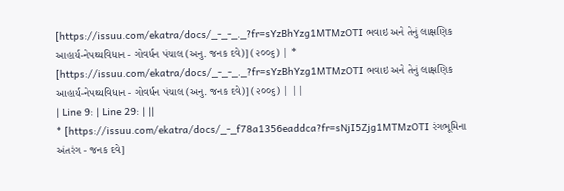[https://issuu.com/ekatra/docs/_-_-_._?fr=sYzBhYzg1MTMzOTI ભવાઇ અને તેનું લાક્ષણિક આહાર્ય-નેપથ્યવિધાન - ગોવર્ધન પંચાલ (અનુ. જનક દવે)] (૨૦૦૬) | * [https://issuu.com/ekatra/docs/_-_-_._?fr=sYzBhYzg1MTMzOTI ભવાઇ અને તેનું લાક્ષણિક આહાર્ય-નેપથ્યવિધાન - ગોવર્ધન પંચાલ (અનુ. જનક દવે)] (૨૦૦૬) | ||
| Line 9: | Line 29: | ||
* [https://issuu.com/ekatra/docs/_-_f78a1356eaddca?fr=sNjI5Zjg1MTMzOTI રંગભૂમિના અંતરંગ - જનક દવે]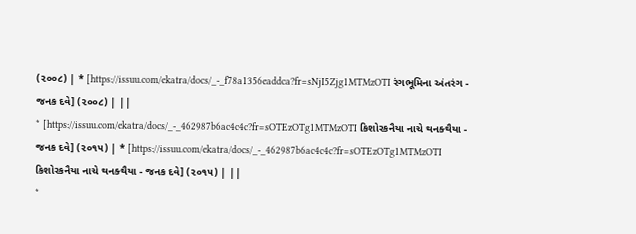(૨૦૦૮) | * [https://issuu.com/ekatra/docs/_-_f78a1356eaddca?fr=sNjI5Zjg1MTMzOTI રંગભૂમિના અંતરંગ - જનક દવે] (૨૦૦૮) | ||
* [https://issuu.com/ekatra/docs/_-_462987b6ac4c4c?fr=sOTEzOTg1MTMzOTI કિશોરકનૈયા નાચે થનક્થૈયા - જનક દવે] (૨૦૧૫) | * [https://issuu.com/ekatra/docs/_-_462987b6ac4c4c?fr=sOTEzOTg1MTMzOTI કિશોરકનૈયા નાચે થનક્થૈયા - જનક દવે] (૨૦૧૫) | ||
*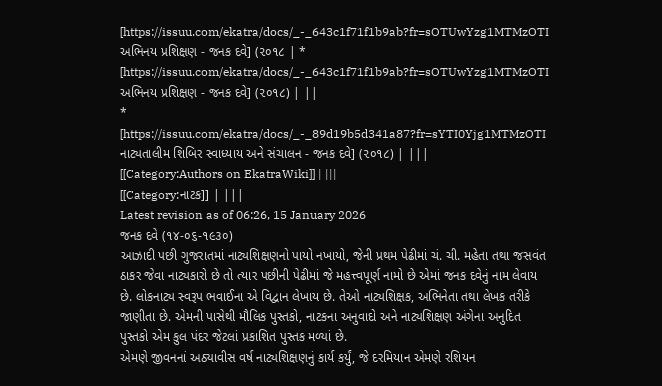[https://issuu.com/ekatra/docs/_-_643c1f71f1b9ab?fr=sOTUwYzg1MTMzOTI અભિનય પ્રશિક્ષણ - જનક દવે] (૨૦૧૮ | * [https://issuu.com/ekatra/docs/_-_643c1f71f1b9ab?fr=sOTUwYzg1MTMzOTI અભિનય પ્રશિક્ષણ - જનક દવે] (૨૦૧૮) | ||
* [https://issuu.com/ekatra/docs/_-_89d19b5d341a87?fr=sYTI0Yjg1MTMzOTI નાટ્યતાલીમ શિબિર સ્વાધ્યાય અને સંચાલન - જનક દવે] (૨૦૧૮) | |||
[[Category:Authors on EkatraWiki]] | |||
[[Category:નાટક]] | |||
Latest revision as of 06:26, 15 January 2026
જનક દવે (૧૪-૦૬-૧૯૩૦)
આઝાદી પછી ગુજરાતમાં નાટ્યશિક્ષણનો પાયો નખાયો, જેની પ્રથમ પેઢીમાં ચં. ચી. મહેતા તથા જસવંત ઠાકર જેવા નાટ્યકારો છે તો ત્યાર પછીની પેઢીમાં જે મહત્ત્વપૂર્ણ નામો છે એમાં જનક દવેનું નામ લેવાય છે. લોકનાટ્ય સ્વરૂપ ભવાઈના એ વિદ્વાન લેખાય છે. તેઓ નાટ્યશિક્ષક, અભિનેતા તથા લેખક તરીકે જાણીતા છે. એમની પાસેથી મૌલિક પુસ્તકો, નાટકના અનુવાદો અને નાટ્યશિક્ષણ અંગેના અનુદિત પુસ્તકો એમ કુલ પંદર જેટલાં પ્રકાશિત પુસ્તક મળ્યાં છે.
એમણે જીવનનાં અઠ્યાવીસ વર્ષ નાટ્યશિક્ષણનું કાર્ય કર્યું, જે દરમિયાન એમણે રશિયન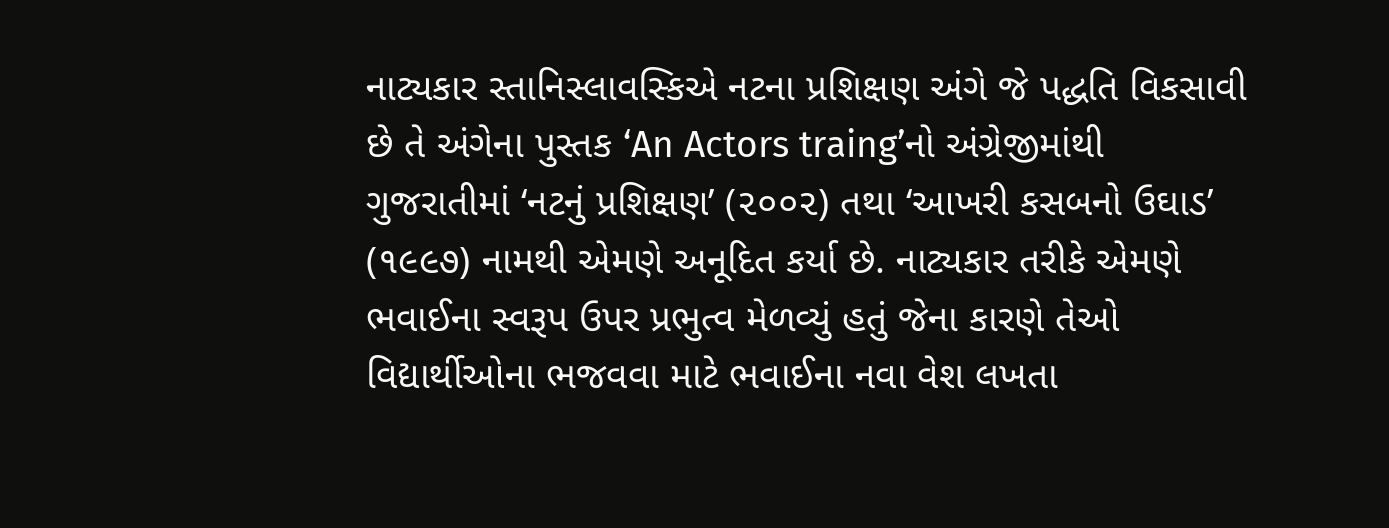નાટ્યકાર સ્તાનિસ્લાવસ્કિએ નટના પ્રશિક્ષણ અંગે જે પદ્ધતિ વિકસાવી છે તે અંગેના પુસ્તક ‘An Actors traing’નો અંગ્રેજીમાંથી ગુજરાતીમાં ‘નટનું પ્રશિક્ષણ’ (૨૦૦૨) તથા ‘આખરી કસબનો ઉઘાડ’ (૧૯૯૭) નામથી એમણે અનૂદિત કર્યા છે. નાટ્યકાર તરીકે એમણે ભવાઈના સ્વરૂપ ઉપર પ્રભુત્વ મેળવ્યું હતું જેના કારણે તેઓ વિદ્યાર્થીઓના ભજવવા માટે ભવાઈના નવા વેશ લખતા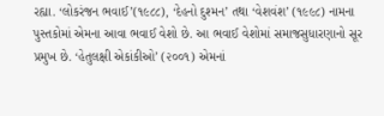રહ્યા. ‘લોકરંજન ભવાઈ’(૧૯૮૮), ‘દેહનો દુશ્મન’ તથા ‘વેશવંશ’ (૧૯૯૮) નામના પુસ્તકોમાં એમના આવા ભવાઈ વેશો છે. આ ભવાઈ વેશોમાં સમાજસુધારણાનો સૂર પ્રમુખ છે. ‘હેતુલક્ષી એકાંકીઓ’ (૨૦૦૧) એમનાં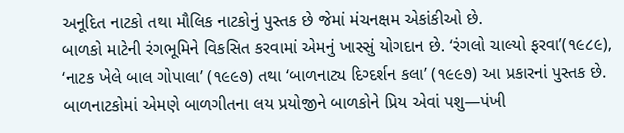અનૂદિત નાટકો તથા મૌલિક નાટકોનું પુસ્તક છે જેમાં મંચનક્ષમ એકાંકીઓ છે.
બાળકો માટેની રંગભૂમિને વિકસિત કરવામાં એમનું ખાસ્સું યોગદાન છે. ‘રંગલો ચાલ્યો ફરવા’(૧૯૮૯), ‘નાટક ખેલે બાલ ગોપાલા’ (૧૯૯૭) તથા ‘બાળનાટ્ય દિગ્દર્શન કલા’ (૧૯૯૭) આ પ્રકારનાં પુસ્તક છે. બાળનાટકોમાં એમણે બાળગીતના લય પ્રયોજીને બાળકોને પ્રિય એવાં પશુ—પંખી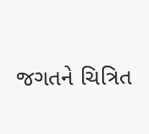જગતને ચિત્રિત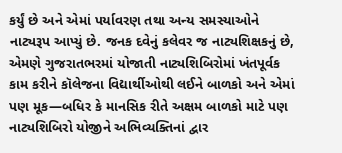કર્યું છે અને એમાં પર્યાવરણ તથા અન્ય સમસ્યાઓને નાટ્યરૂપ આપ્યું છે. જનક દવેનું કલેવર જ નાટ્યશિક્ષકનું છે, એમણે ગુજરાતભરમાં યોજાતી નાટ્યશિબિરોમાં ખંતપૂર્વક કામ કરીને કૉલેજના વિદ્યાર્થીઓથી લઈને બાળકો અને એમાં પણ મૂક—બધિર કે માનસિક રીતે અક્ષમ બાળકો માટે પણ નાટ્યશિબિરો યોજીને અભિવ્યક્તિનાં દ્વાર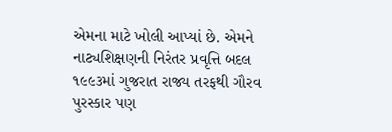એમના માટે ખોલી આપ્યાં છે. એમને નાટ્યશિક્ષણની નિરંતર પ્રવૃત્તિ બદલ ૧૯૯૩માં ગુજરાત રાજ્ય તરફથી ગૌરવ પુરસ્કાર પણ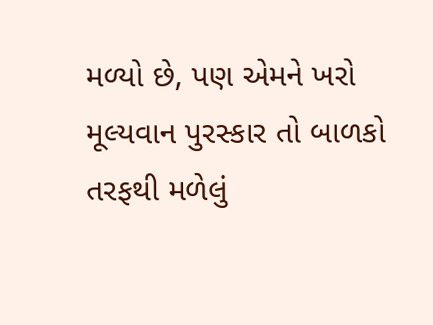મળ્યો છે, પણ એમને ખરો મૂલ્યવાન પુરસ્કાર તો બાળકો તરફથી મળેલું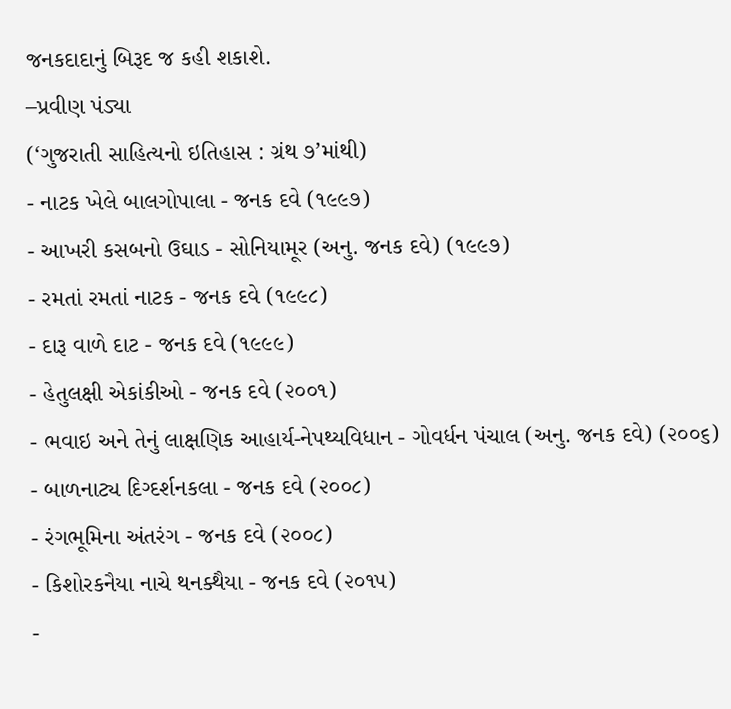જનકદાદાનું બિરૂદ જ કહી શકાશે.
–પ્રવીણ પંડ્યા
(‘ગુજરાતી સાહિત્યનો ઇતિહાસ : ગ્રંથ ૭’માંથી)
- નાટક ખેલે બાલગોપાલા - જનક દવે (૧૯૯૭)
- આખરી કસબનો ઉઘાડ - સોનિયામૂર (અનુ. જનક દવે) (૧૯૯૭)
- રમતાં રમતાં નાટક - જનક દવે (૧૯૯૮)
- દારૂ વાળે દાટ - જનક દવે (૧૯૯૯)
- હેતુલક્ષી એકાંકીઓ - જનક દવે (૨૦૦૧)
- ભવાઇ અને તેનું લાક્ષણિક આહાર્ય-નેપથ્યવિધાન - ગોવર્ધન પંચાલ (અનુ. જનક દવે) (૨૦૦૬)
- બાળનાટ્ય દિગ્દર્શનકલા - જનક દવે (૨૦૦૮)
- રંગભૂમિના અંતરંગ - જનક દવે (૨૦૦૮)
- કિશોરકનૈયા નાચે થનક્થૈયા - જનક દવે (૨૦૧૫)
-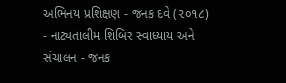અભિનય પ્રશિક્ષણ - જનક દવે (૨૦૧૮)
- નાટ્યતાલીમ શિબિર સ્વાધ્યાય અને સંચાલન - જનક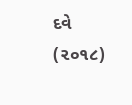દવે (૨૦૧૮)